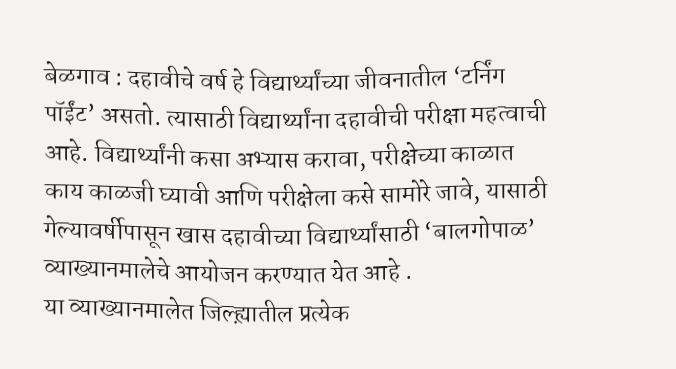बेळगाव : दहावीचे वर्ष हे विद्यार्थ्यांच्या जीवनातील ‘टर्निंग पॉईंट’ असतो. त्यासाठी विद्यार्थ्यांना दहावीची परीक्षा महत्वाची आहे. विद्यार्थ्यांनी कसा अभ्यास करावा, परीक्षेच्या काळात काय काळजी घ्यावी आणि परीक्षेला कसे सामोरे जावे, यासाठी गेल्यावर्षीपासून खास दहावीच्या विद्यार्थ्यांसाठी ‘बालगोपाळ’ व्याख्यानमालेचे आयोजन करण्यात येत आहे .
या व्याख्यानमालेत जिल्ह्य़ातील प्रत्येक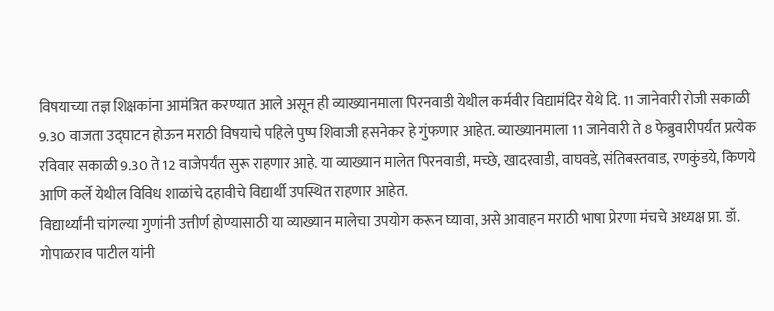विषयाच्या तज्ञ शिक्षकांना आमंत्रित करण्यात आले असून ही व्याख्यानमाला पिरनवाडी येथील कर्मवीर विद्यामंदिर येथे दि. 11 जानेवारी रोजी सकाळी 9.30 वाजता उद्घाटन होऊन मराठी विषयाचे पहिले पुष्प शिवाजी हसनेकर हे गुंफणार आहेत. व्याख्यानमाला 11 जानेवारी ते 8 फेब्रुवारीपर्यंत प्रत्येक रविवार सकाळी 9.30 ते 12 वाजेपर्यंत सुरू राहणार आहे. या व्याख्यान मालेत पिरनवाडी, मच्छे, खादरवाडी, वाघवडे, संतिबस्तवाड, रणकुंडये, किणये आणि कर्ले येथील विविध शाळांचे दहावीचे विद्यार्थी उपस्थित राहणार आहेत.
विद्यार्थ्यांनी चांगल्या गुणांनी उत्तीर्ण होण्यासाठी या व्याख्यान मालेचा उपयोग करून घ्यावा, असे आवाहन मराठी भाषा प्रेरणा मंचचे अध्यक्ष प्रा. डॉ. गोपाळराव पाटील यांनी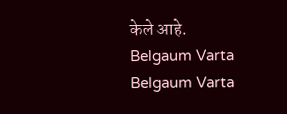केले आहे.
Belgaum Varta Belgaum Varta